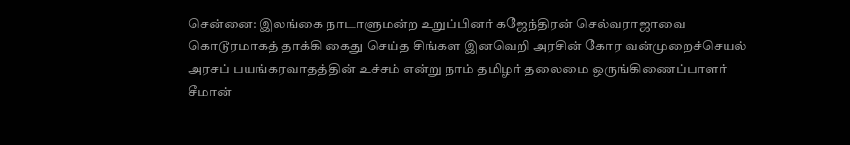சென்னை: இலங்கை நாடாளுமன்ற உறுப்பினர் கஜேந்திரன் செல்வராஜாவை கொடூரமாகத் தாக்கி கைது செய்த சிங்கள இனவெறி அரசின் கோர வன்முறைச்செயல் அரசப் பயங்கரவாதத்தின் உச்சம் என்று நாம் தமிழர் தலைமை ஒருங்கிணைப்பாளர் சீமான்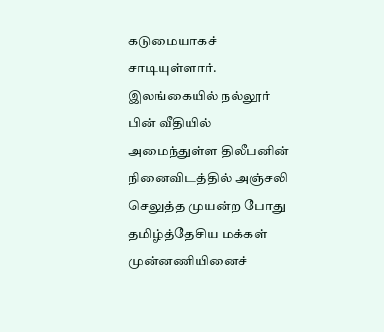கடுமையாகச் சாடியுள்ளார். இலங்கையில் நல்லூர் பின் வீதியில் அமைந்துள்ள திலீபனின் நினைவிடத்தில் அஞ்சலி செலுத்த முயன்ற போது தமிழ்த்தேசிய மக்கள் முன்னணியினைச்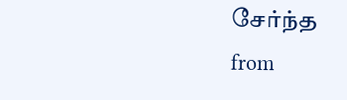சேர்ந்த
from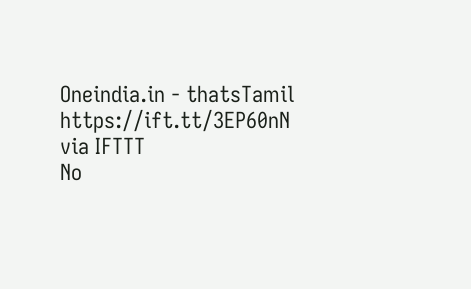Oneindia.in - thatsTamil https://ift.tt/3EP60nN
via IFTTT
No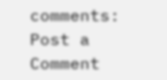comments:
Post a Comment